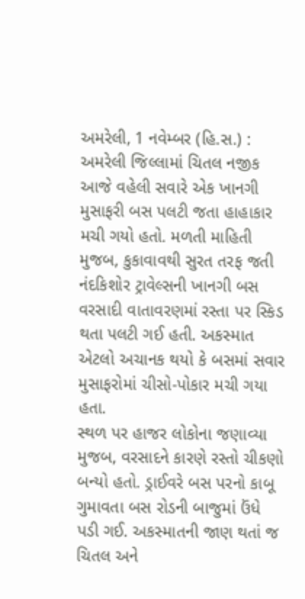અમરેલી, 1 નવેમ્બર (હિ.સ.) : અમરેલી જિલ્લામાં ચિતલ નજીક આજે વહેલી સવારે એક ખાનગી મુસાફરી બસ પલટી જતા હાહાકાર મચી ગયો હતો. મળતી માહિતી મુજબ, કુકાવાવથી સુરત તરફ જતી નંદકિશોર ટ્રાવેલ્સની ખાનગી બસ વરસાદી વાતાવરણમાં રસ્તા પર સ્કિડ થતા પલટી ગઈ હતી. અકસ્માત એટલો અચાનક થયો કે બસમાં સવાર મુસાફરોમાં ચીસો-પોકાર મચી ગયા હતા.
સ્થળ પર હાજર લોકોના જણાવ્યા મુજબ, વરસાદને કારણે રસ્તો ચીકણો બન્યો હતો. ડ્રાઈવરે બસ પરનો કાબૂ ગુમાવતા બસ રોડની બાજુમાં ઉંધે પડી ગઈ. અકસ્માતની જાણ થતાં જ ચિતલ અને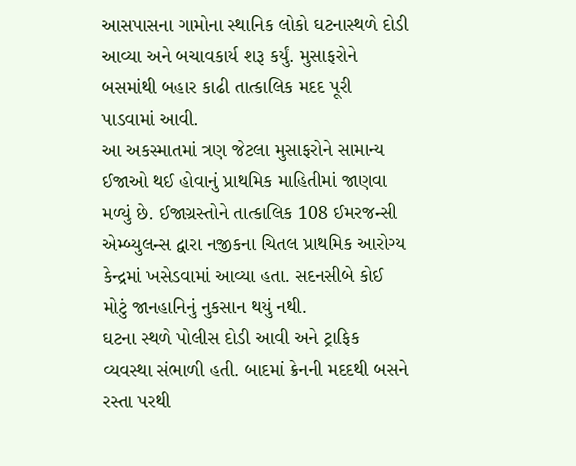આસપાસના ગામોના સ્થાનિક લોકો ઘટનાસ્થળે દોડી આવ્યા અને બચાવકાર્ય શરૂ કર્યું. મુસાફરોને બસમાંથી બહાર કાઢી તાત્કાલિક મદદ પૂરી પાડવામાં આવી.
આ અકસ્માતમાં ત્રણ જેટલા મુસાફરોને સામાન્ય ઈજાઓ થઈ હોવાનું પ્રાથમિક માહિતીમાં જાણવા મળ્યું છે. ઈજાગ્રસ્તોને તાત્કાલિક 108 ઈમરજન્સી એમ્બ્યુલન્સ દ્વારા નજીકના ચિતલ પ્રાથમિક આરોગ્ય કેન્દ્રમાં ખસેડવામાં આવ્યા હતા. સદનસીબે કોઈ મોટું જાનહાનિનું નુકસાન થયું નથી.
ઘટના સ્થળે પોલીસ દોડી આવી અને ટ્રાફિક વ્યવસ્થા સંભાળી હતી. બાદમાં ક્રેનની મદદથી બસને રસ્તા પરથી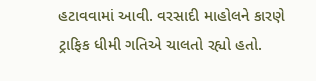હટાવવામાં આવી. વરસાદી માહોલને કારણે ટ્રાફિક ધીમી ગતિએ ચાલતો રહ્યો હતો.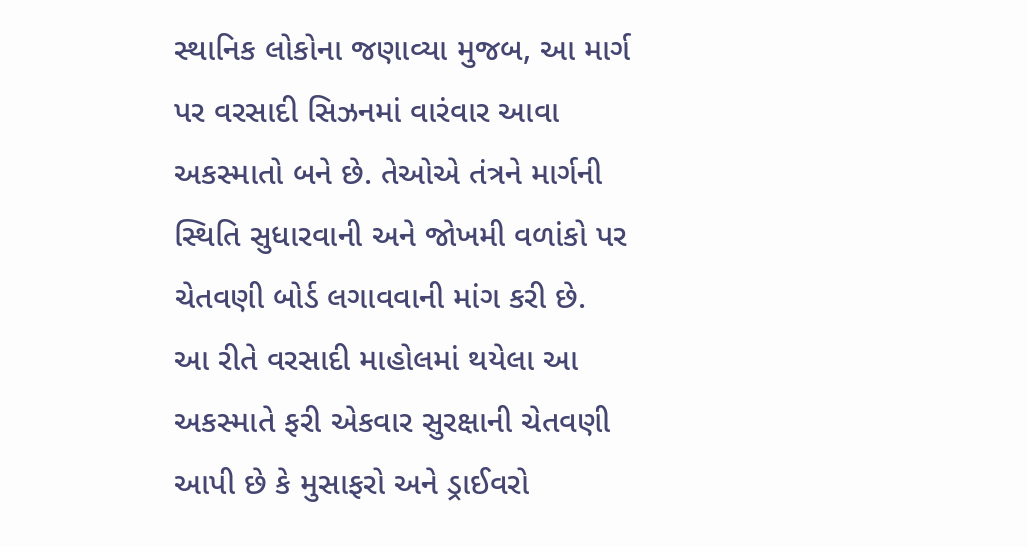સ્થાનિક લોકોના જણાવ્યા મુજબ, આ માર્ગ પર વરસાદી સિઝનમાં વારંવાર આવા અકસ્માતો બને છે. તેઓએ તંત્રને માર્ગની સ્થિતિ સુધારવાની અને જોખમી વળાંકો પર ચેતવણી બોર્ડ લગાવવાની માંગ કરી છે.
આ રીતે વરસાદી માહોલમાં થયેલા આ અકસ્માતે ફરી એકવાર સુરક્ષાની ચેતવણી આપી છે કે મુસાફરો અને ડ્રાઈવરો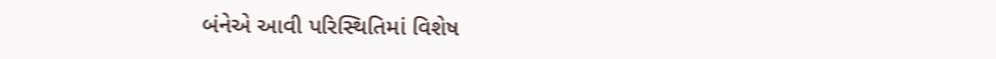બંનેએ આવી પરિસ્થિતિમાં વિશેષ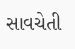સાવચેતી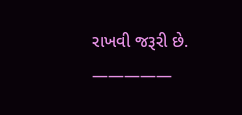રાખવી જરૂરી છે.
—————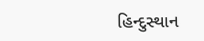હિન્દુસ્થાન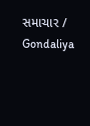સમાચાર / Gondaliya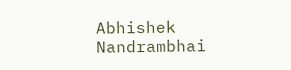Abhishek Nandrambhai